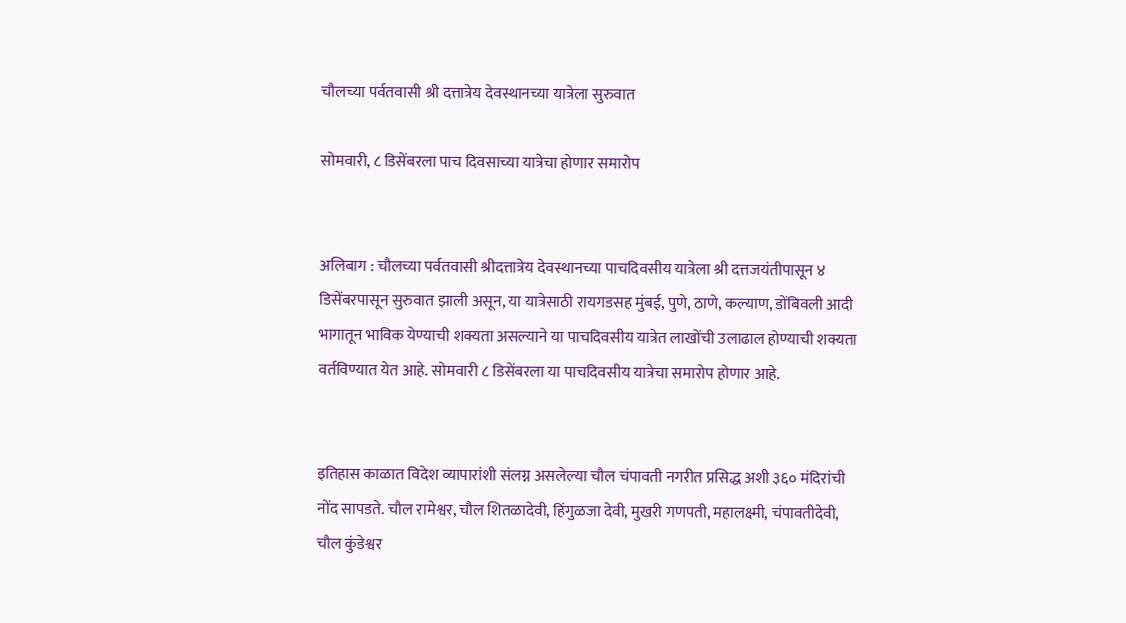चौलच्या पर्वतवासी श्री दत्तात्रेय देवस्थानच्या यात्रेला सुरुवात

सोमवारी, ८ डिसेंबरला पाच दिवसाच्या यात्रेचा होणार समारोप


अलिबाग : चौलच्या पर्वतवासी श्रीदत्तात्रेय देवस्थानच्या पाचदिवसीय यात्रेला श्री दत्तजयंतीपासून ४ डिसेंबरपासून सुरुवात झाली असून, या यात्रेसाठी रायगडसह मुंबई, पुणे, ठाणे, कल्याण, डोंबिवली आदी भागातून भाविक येण्याची शक्यता असल्याने या पाचदिवसीय यात्रेत लाखोंची उलाढाल होण्याची शक्यता वर्तविण्यात येत आहे. सोमवारी ८ डिसेंबरला या पाचदिवसीय यात्रेचा समारोप होणार आहे.


इतिहास काळात विदेश व्यापारांशी संलग्न असलेल्या चौल चंपावती नगरीत प्रसिद्ध अशी ३६० मंदिरांची नोंद सापडते. चौल रामेश्वर, चौल शितळादेवी, हिंगुळजा देवी, मुखरी गणपती, महालक्ष्मी, चंपावतीदेवी, चौल कुंडेश्वर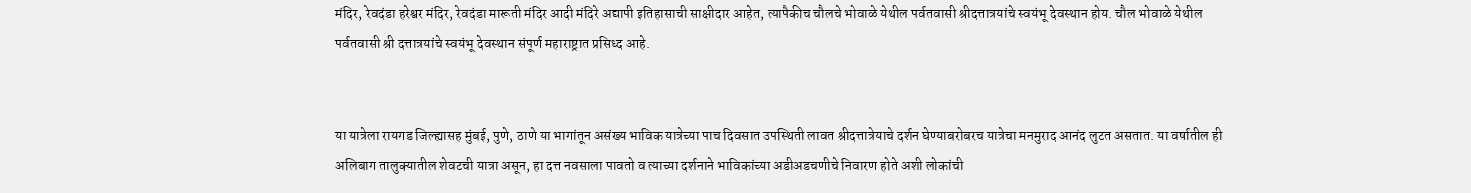मंदिर, रेवदंडा हरेश्वर मंदिर, रेवदंडा मारूती मंदिर आदी मंदिरे अद्यापी इतिहासाची साक्षीदार आहेत, त्यापैकीच चौलचे भोवाळे येथील पर्वतवासी श्रीदत्तात्रयांचे स्वयंभू देवस्थान होय. चौल भोवाळे येथील पर्वतवासी श्री दत्तात्रयांचे स्वयंभू देवस्थान संपूर्ण महाराष्ट्रात प्रसिध्द आहे.


या यात्रेला रायगड जिल्ह्यासह मुंबई, पुणे, ठाणे या भागांतून असंख्य भाविक यात्रेच्या पाच दिवसात उपस्थिती लावत श्रीदत्तात्रेयाचे दर्शन घेण्याबरोबरच यात्रेचा मनमुराद आनंद लुटत असतात. या वर्षातील ही अलिबाग तालुक्यातील शेवटची यात्रा असून, हा दत्त नवसाला पावतो व त्याच्या दर्शनाने भाविकांच्या अडीअडचणीचे निवारण होते अशी लोकांची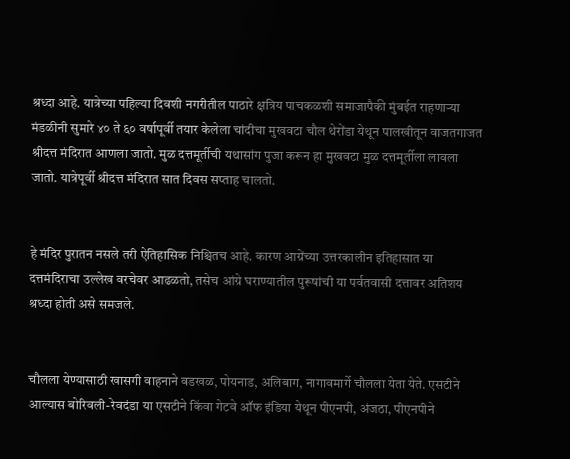श्रध्दा आहे. यात्रेच्या पहिल्या दिवशी नगरीतील पाठारे क्षत्रिय पाचकळशी समाजापैकी मुंबईत राहणाऱ्या मंडळीनी सुमारे ४० ते ६० वर्षापूर्वी तयार केलेला चांदीचा मुखवटा चौल थेरोंडा येथून पालखीतून वाजतगाजत श्रीदत्त मंदिरात आणला जातो. मुळ दत्तमूर्तीची यथासांग पुजा करून हा मुखवटा मुळ दत्तमूर्तीला लावला जातो. यात्रेपूर्वी श्रीदत्त मंदिरात सात दिवस सप्ताह चालतो.


हे मंदिर पुरातन नसले तरी ऐतिहासिक निश्चितच आहे. कारण आग्रेंच्या उत्तरकालीन इतिहासात या दत्तमंदिराचा उल्लेख वरचेवर आढळतो, तसेच आंग्रे घराण्यातील पुरूषांची या पर्वतवासी दत्तावर अतिशय श्रध्दा होती असे समजले.


चौलला येण्यासाठी खासगी वाहनाने वडखळ, पोयनाड, अलिबाग, नागावमार्गे चौलला येता येते. एसटीने आल्यास बोरिवली-रेवदंडा या एसटीने किंवा गेटवे ऑफ इंडिया येथून पीएनपी, अंजठा, पीएनपीने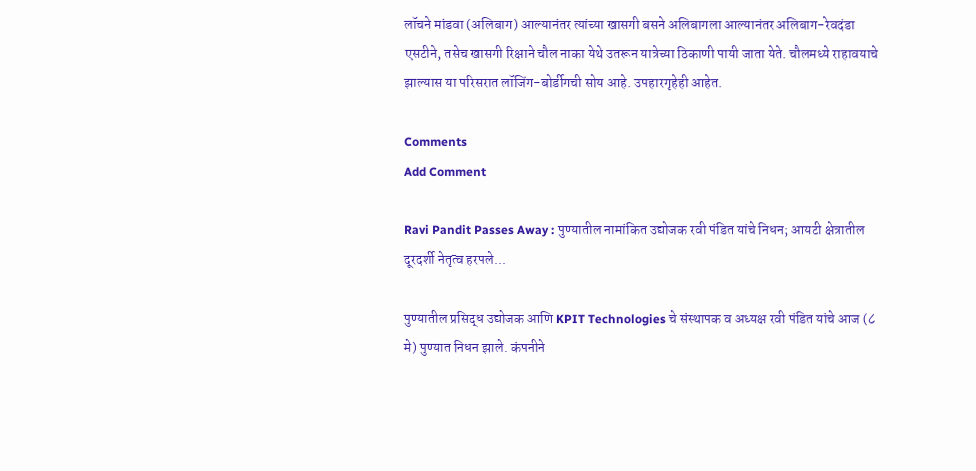लॉचने मांडवा (अलिबाग) आल्यानंतर त्यांच्या खासगी बसने अलिबागला आल्यानंतर अलिबाग-रेवदंडा एसटीने, तसेच खासगी रिक्षाने चौल नाका येथे उतरून यात्रेच्या ठिकाणी पायी जाता येते. चौलमध्ये राहावयाचे झाल्यास या परिसरात लॉजिंग-बोर्डीगची सोय आहे. उपहारगृहेही आहेत.

Comments
Add Comment

Ravi Pandit Passes Away : पुण्यातील नामांकित उद्योजक रवी पंडित यांचे निधन; आयटी क्षेत्रातील दूरदर्शी नेतृत्व हरपले...

पुण्यातील प्रसिद्ध उद्योजक आणि KPIT Technologies चे संस्थापक व अध्यक्ष रवी पंडित यांचे आज (८ मे) पुण्यात निधन झाले. कंपनीने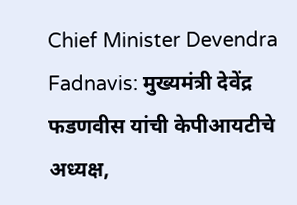Chief Minister Devendra Fadnavis: मुख्यमंत्री देवेंद्र फडणवीस यांची केपीआयटीचे अध्यक्ष,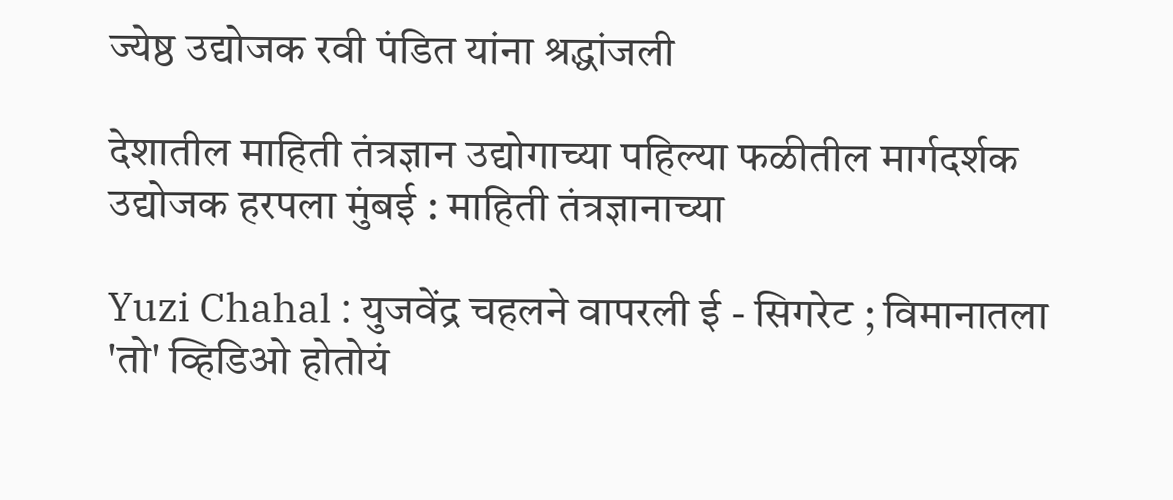ज्येष्ठ उद्योजक रवी पंडित यांना श्रद्धांजली

देशातील माहिती तंत्रज्ञान उद्योगाच्या पहिल्या फळीतील मार्गदर्शक उद्योजक हरपला मुंबई : माहिती तंत्रज्ञानाच्या

Yuzi Chahal : युजवेंद्र चहलने वापरली ई - सिगरेट ; विमानातला 'तो' व्हिडिओ होतोयं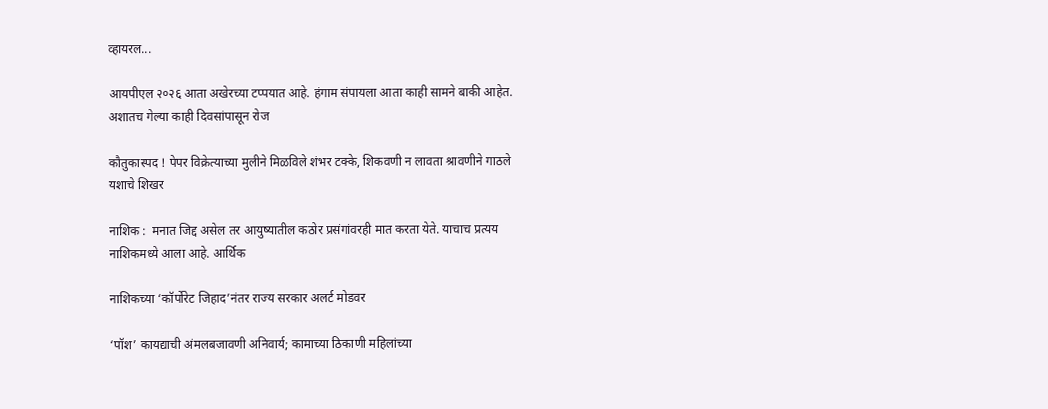व्हायरल...

आयपीएल २०२६ आता अखेरच्या टप्पयात आहे. हंगाम संपायला आता काही सामने बाकी आहेत. अशातच गेल्या काही दिवसांपासून रोज

कौतुकास्पद ! पेपर विक्रेत्याच्या मुलीने मिळविले शंभर टक्के, शिकवणी न लावता श्रावणीने गाठले यशाचे शिखर

नाशिक :  मनात जिद्द असेल तर आयुष्यातील कठोर प्रसंगांवरही मात करता येते. याचाच प्रत्यय नाशिकमध्ये आला आहे. आर्थिक

नाशिकच्या ‘कॉर्पोरेट जिहाद’नंतर राज्य सरकार अलर्ट मोडवर

‘पॉश’ कायद्याची अंमलबजावणी अनिवार्य; कामाच्या ठिकाणी महिलांच्या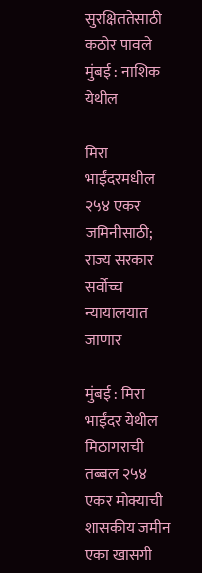सुरक्षिततेसाठी कठोर पावले मुंबई : नाशिक येथील

मिरा भाईंदरमधील २५४ एकर जमिनीसाठी; राज्य सरकार सर्वोच्च न्यायालयात जाणार

मुंबई : मिरा भाईंदर येथील मिठागराची तब्बल २५४ एकर मोक्याची शासकीय जमीन एका खासगी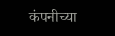कंपनीच्या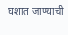घशात जाण्याची